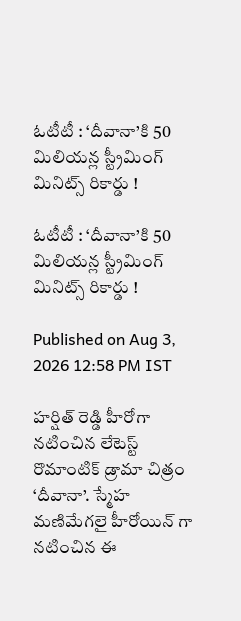ఓటీటీ : ‘దీవానా’కి 50 మిలియన్ల స్ట్రీమింగ్ మినిట్స్ రికార్డు !

ఓటీటీ : ‘దీవానా’కి 50 మిలియన్ల స్ట్రీమింగ్ మినిట్స్ రికార్డు !

Published on Aug 3, 2026 12:58 PM IST

హర్షిత్ రెడ్డి హీరోగా నటించిన లేటెస్ట్ రొమాంటిక్ డ్రామా చిత్రం ‘దీవానా’. స్మేహ మణిమేగలై హీరోయిన్ గా నటించిన ఈ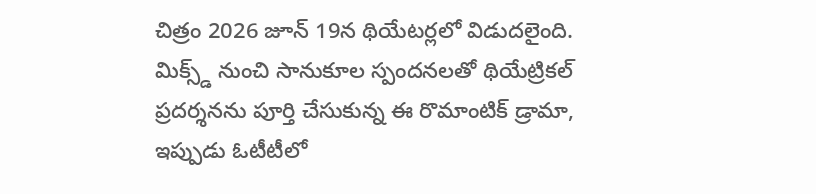చిత్రం 2026 జూన్ 19న థియేటర్లలో విడుదలైంది. మిక్స్డ్ నుంచి సానుకూల స్పందనలతో థియేట్రికల్ ప్రదర్శనను పూర్తి చేసుకున్న ఈ రొమాంటిక్ డ్రామా, ఇప్పుడు ఓటీటీలో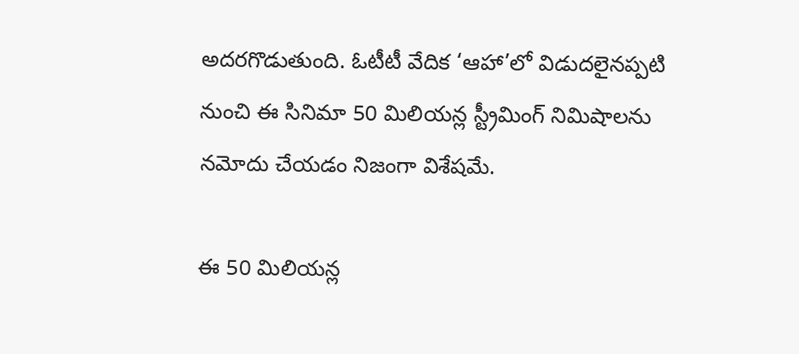అదరగొడుతుంది. ఓటీటీ వేదిక ‘ఆహా’లో విడుదలైనప్పటి నుంచి ఈ సినిమా 50 మిలియన్ల స్ట్రీమింగ్ నిమిషాలను నమోదు చేయడం నిజంగా విశేషమే.

ఈ 50 మిలియన్ల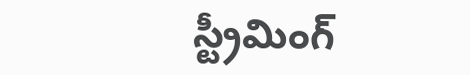స్ట్రీమింగ్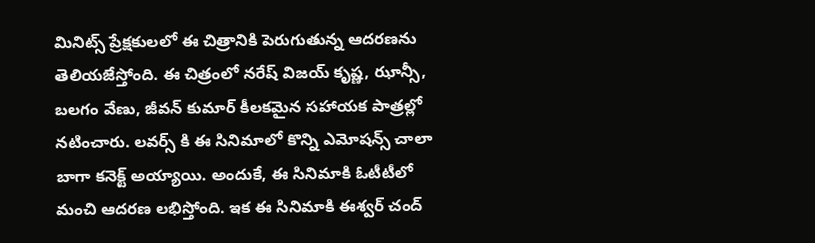మినిట్స్ ప్రేక్షకులలో ఈ చిత్రానికి పెరుగుతున్న ఆదరణను తెలియజేస్తోంది. ఈ చిత్రంలో నరేష్ విజయ్ కృష్ణ, ఝాన్సీ, బలగం వేణు, జీవన్ కుమార్ కీలకమైన సహాయక పాత్రల్లో నటించారు. లవర్స్ కి ఈ సినిమాలో కొన్ని ఎమోషన్స్ చాలా బాగా కనెక్ట్ అయ్యాయి. అందుకే, ఈ సినిమాకి ఓటీటీలో మంచి ఆదరణ లభిస్తోంది. ఇక ఈ సినిమాకి ఈశ్వర్ చంద్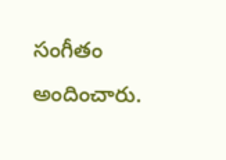సంగీతం అందించారు.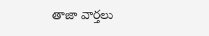తాజా వార్తలు